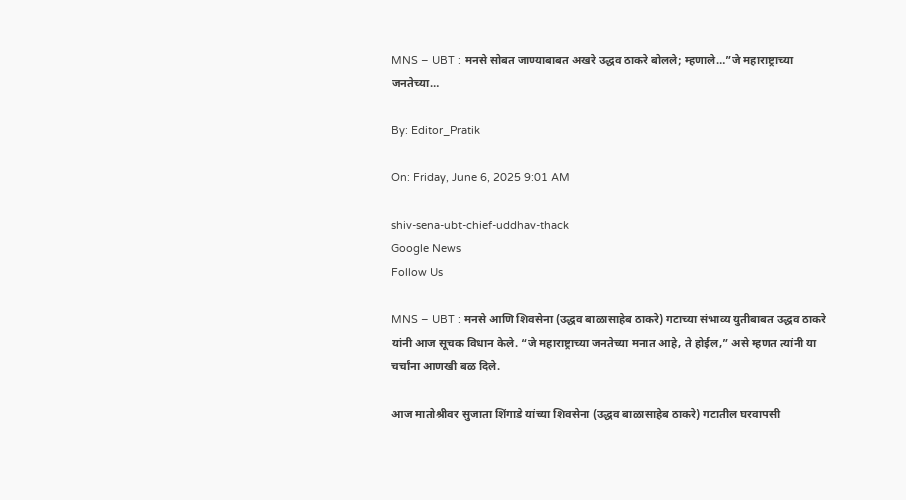MNS – UBT : मनसे सोबत जाण्याबाबत अखरे उद्धव ठाकरे बोलले; म्हणाले…”जे महाराष्ट्राच्या जनतेच्या…

By: Editor_Pratik

On: Friday, June 6, 2025 9:01 AM

shiv-sena-ubt-chief-uddhav-thack
Google News
Follow Us

MNS – UBT : मनसे आणि शिवसेना (उद्धव बाळासाहेब ठाकरे) गटाच्या संभाव्य युतीबाबत उद्धव ठाकरे यांनी आज सूचक विधान केले. “जे महाराष्ट्राच्या जनतेच्या मनात आहे, ते होईल,” असे म्हणत त्यांनी या चर्चांना आणखी बळ दिले.

आज मातोश्रीवर सुजाता शिंगाडे यांच्या शिवसेना (उद्धव बाळासाहेब ठाकरे) गटातील घरवापसी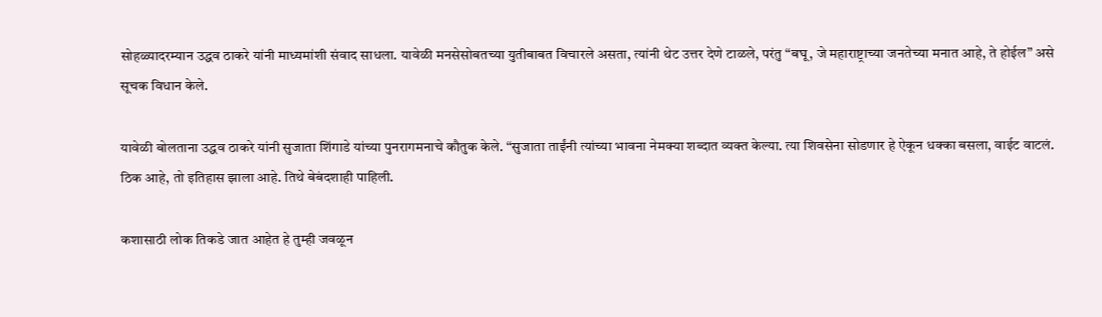सोहळ्यादरम्यान उद्धव ठाकरे यांनी माध्यमांशी संवाद साधला. यावेळी मनसेसोबतच्या युतीबाबत विचारले असता, त्यांनी थेट उत्तर देणे टाळले, परंतु “बघू, जे महाराष्ट्राच्या जनतेच्या मनात आहे, ते होईल” असे सूचक विधान केले.

यावेळी बोलताना उद्धव ठाकरे यांनी सुजाता शिंगाडे यांच्या पुनरागमनाचे कौतुक केले. “सुजाता ताईंनी त्यांच्या भावना नेमक्या शब्दात व्यक्त केल्या. त्या शिवसेना सोडणार हे ऐकून धक्का बसला, वाईट वाटलं. ठिक आहे, तो इतिहास झाला आहे. तिथे बेबंदशाही पाहिली.

कशासाठी लोक तिकडे जात आहेत हे तुम्ही जवळून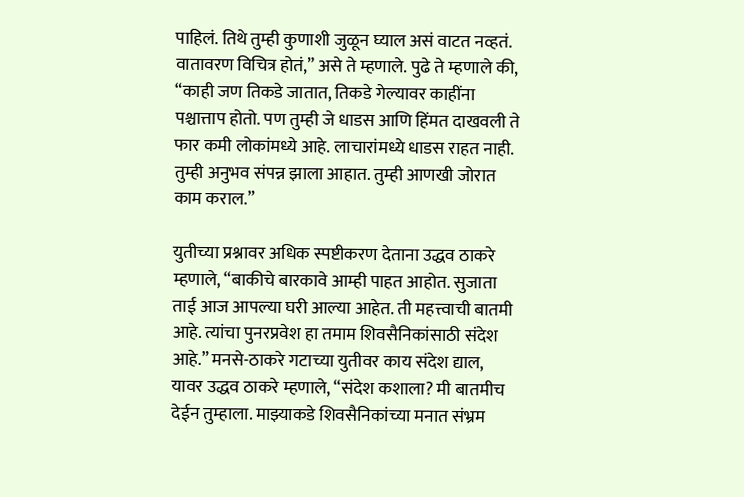पाहिलं. तिथे तुम्ही कुणाशी जुळून घ्याल असं वाटत नव्हतं. वातावरण विचित्र होतं,” असे ते म्हणाले. पुढे ते म्हणाले की, “काही जण तिकडे जातात, तिकडे गेल्यावर काहींना पश्चात्ताप होतो. पण तुम्ही जे धाडस आणि हिंमत दाखवली ते फार कमी लोकांमध्ये आहे. लाचारांमध्ये धाडस राहत नाही. तुम्ही अनुभव संपन्न झाला आहात. तुम्ही आणखी जोरात काम कराल.”

युतीच्या प्रश्नावर अधिक स्पष्टीकरण देताना उद्धव ठाकरे म्हणाले, “बाकीचे बारकावे आम्ही पाहत आहोत. सुजाता ताई आज आपल्या घरी आल्या आहेत. ती महत्त्वाची बातमी आहे. त्यांचा पुनरप्रवेश हा तमाम शिवसैनिकांसाठी संदेश आहे.” मनसे-ठाकरे गटाच्या युतीवर काय संदेश द्याल, यावर उद्धव ठाकरे म्हणाले, “संदेश कशाला? मी बातमीच देईन तुम्हाला. माझ्याकडे शिवसैनिकांच्या मनात संभ्रम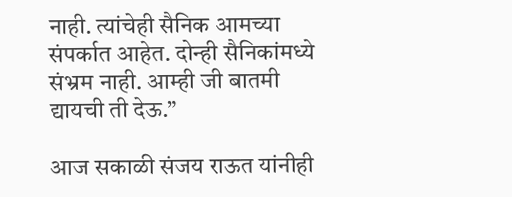नाही. त्यांचेही सैनिक आमच्या संपर्कात आहेत. दोन्ही सैनिकांमध्ये संभ्रम नाही. आम्ही जी बातमी द्यायची ती देऊ.”

आज सकाळी संजय राऊत यांनीही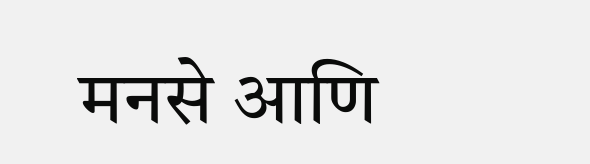मनसे आणि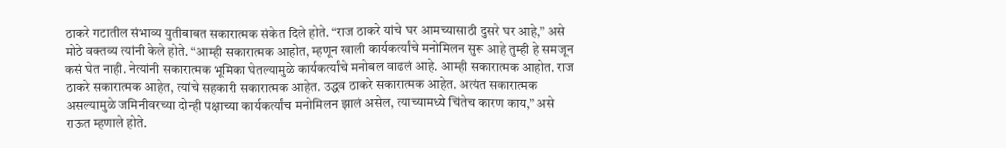ठाकरे गटातील संभाव्य युतीबाबत सकारात्मक संकेत दिले होते. “राज ठाकरे यांचे घर आमच्यासाठी दुसरे घर आहे,” असे मोठे वक्तव्य त्यांनी केले होते. “आम्ही सकारात्मक आहोत, म्हणून खाली कार्यकर्त्यांचे मनोमिलन सुरू आहे तुम्ही हे समजून कसं घेत नाही. नेत्यांनी सकारात्मक भूमिका घेतल्यामुळे कार्यकर्त्यांचे मनोबल वाढलं आहे. आम्ही सकारात्मक आहोत. राज ठाकरे सकारात्मक आहेत, त्यांचे सहकारी सकारात्मक आहेत. उद्धव ठाकरे सकारात्मक आहेत. अत्यंत सकारात्मक असल्यामुळे जमिनीवरच्या दोन्ही पक्षाच्या कार्यकर्त्यांच मनोमिलन झालं असेल, त्याच्यामध्ये चिंतेच कारण काय,” असे राऊत म्हणाले होते.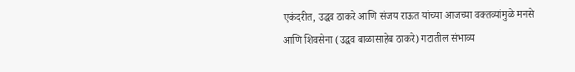एकंदरीत, उद्धव ठाकरे आणि संजय राऊत यांच्या आजच्या वक्तव्यांमुळे मनसे आणि शिवसेना (उद्धव बाळासाहेब ठाकरे) गटातील संभाव्य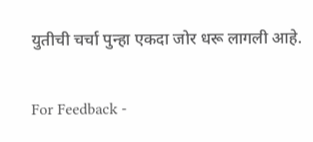युतीची चर्चा पुन्हा एकदा जोर धरू लागली आहे.

For Feedback -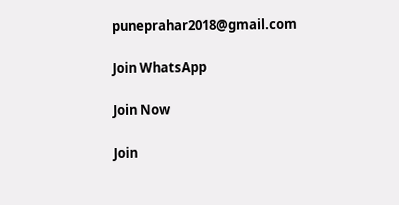puneprahar2018@gmail.com

Join WhatsApp

Join Now

Join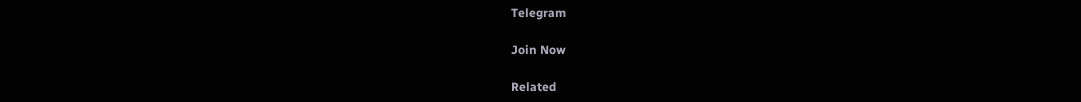Telegram

Join Now

Related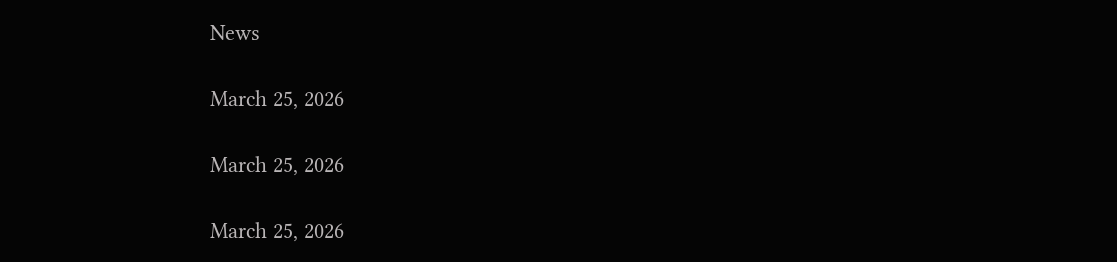News

March 25, 2026

March 25, 2026

March 25, 2026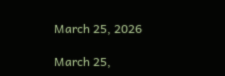March 25, 2026

March 25,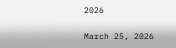2026

March 25, 2026